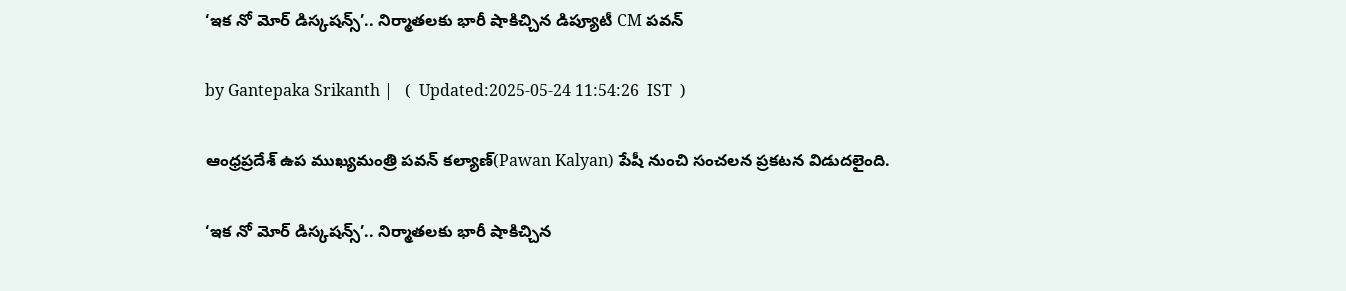‘ఇక నో మోర్ డిస్కషన్స్’.. నిర్మాతలకు భారీ షాకిచ్చిన డిప్యూటీ CM పవన్

by Gantepaka Srikanth |   (  Updated:2025-05-24 11:54:26  IST  )

ఆంధ్రప్రదేశ్ ఉప ముఖ్యమంత్రి పవన్ కల్యాణ్(Pawan Kalyan) పేషీ నుంచి సంచలన ప్రకటన విడుదలైంది.

‘ఇక నో మోర్ డిస్కషన్స్’.. నిర్మాతలకు భారీ షాకిచ్చిన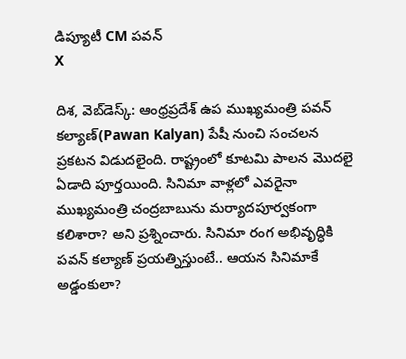డిప్యూటీ CM పవన్
X

దిశ, వెబ్‌డెస్క్: ఆంధ్రప్రదేశ్ ఉప ముఖ్యమంత్రి పవన్ కల్యాణ్(Pawan Kalyan) పేషీ నుంచి సంచలన ప్రకటన విడుదలైంది. రాష్ట్రంలో కూటమి పాలన మొదలై ఏడాది పూర్తయింది. సినిమా వాళ్లలో ఎవరైనా ముఖ్యమంత్రి చంద్రబాబును మర్యాదపూర్వకంగా కలిశారా? అని ప్రశ్నించారు. సినిమా రంగ అభివృద్ధికి పవన్ కల్యాణ్ ప్రయత్నిస్తుంటే.. ఆయన సినిమాకే అడ్డంకులా?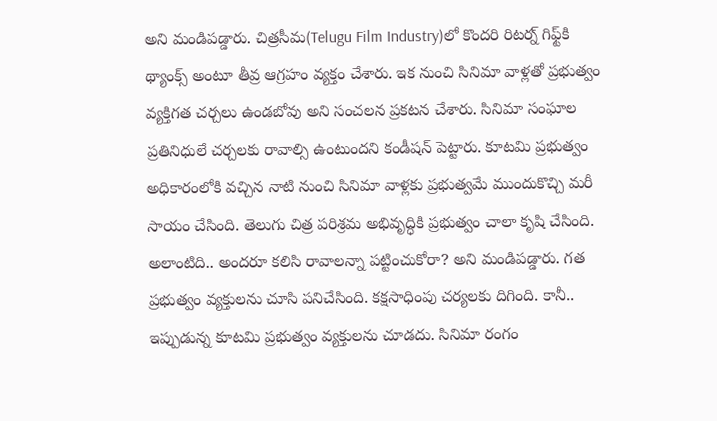అని మండిపడ్డారు. చిత్రసీమ(Telugu Film Industry)లో కొందరి రిటర్న్ గిఫ్ట్‌కి థ్యాంక్స్ అంటూ తీవ్ర ఆగ్రహం వ్యక్తం చేశారు. ఇక నుంచి సినిమా వాళ్లతో ప్రభుత్వం వ్యక్తిగత చర్చలు ఉండబోవు అని సంచలన ప్రకటన చేశారు. సినిమా సంఘాల ప్రతినిధులే చర్చలకు రావాల్సి ఉంటుందని కండీషన్ పెట్టారు. కూటమి ప్రభుత్వం అధికారంలోకి వచ్చిన నాటి నుంచి సినిమా వాళ్లకు ప్రభుత్వమే ముందుకొచ్చి మరీ సాయం చేసింది. తెలుగు చిత్ర పరిశ్రమ అభివృద్ధికి ప్రభుత్వం చాలా కృషి చేసింది. అలాంటిది.. అందరూ కలిసి రావాలన్నా పట్టించుకోరా? అని మండిపడ్డారు. గత ప్రభుత్వం వ్యక్తులను చూసి పనిచేసింది. కక్షసాధింపు చర్యలకు దిగింది. కానీ.. ఇప్పుడున్న కూటమి ప్రభుత్వం వ్యక్తులను చూడదు. సినిమా రంగం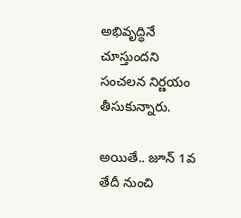అభివృద్ధినే చూస్తుందని సంచలన నిర్ణయం తీసుకున్నారు.

అయితే.. జూన్‌ 1వ తేదీ నుంచి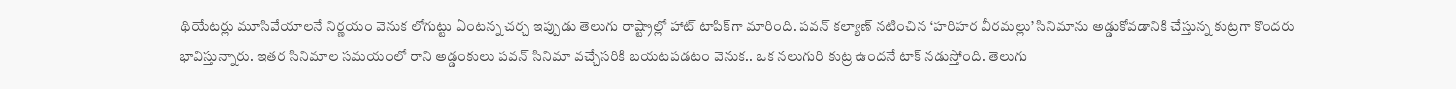థియేటర్లు మూసివేయాలనే నిర్ణయం వెనుక లోగుట్టు ఏంటన్న చర్చ ఇప్పుడు తెలుగు రాష్ట్రాల్లో హాట్‌ టాపిక్‌గా మారింది. పవన్ కల్యాణ్ నటించిన ‘హరిహర వీరమల్లు’ సినిమాను అడ్డుకోవడానికి చేస్తున్న కుట్రగా కొందరు భావిస్తున్నారు. ఇతర సినిమాల సమయంలో రాని అడ్డంకులు పవన్‌ సినిమా వచ్చేసరికి బయటపడటం వెనుక.. ఒక నలుగురి కుట్ర ఉందనే టాక్‌ నడుస్తోంది. తెలుగు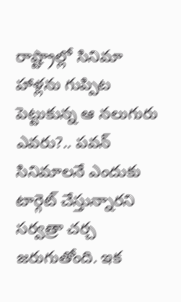రాష్ట్రాల్లో సినిమా హాళ్లను గుప్పిట పెట్టుకున్న ఆ నలుగురు ఎవరు?.. పవన్ సినిమాలనే ఎందుకు టార్గెట్ చేస్తున్నారని సర్వత్రా చర్చ జరుగుతోంది. ఇక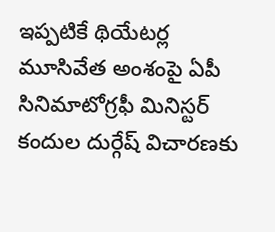ఇప్పటికే థియేటర్ల మూసివేత అంశంపై ఏపీ సినిమాటోగ్రఫీ మినిస్టర్ కందుల దుర్గేష్ విచారణకు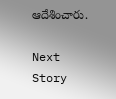ఆదేశించారు.

Next Story